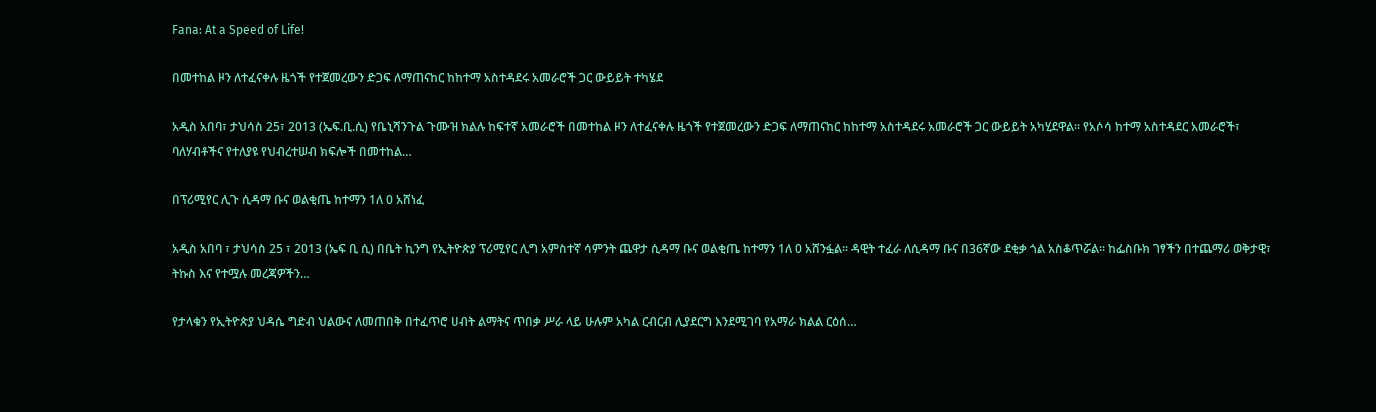Fana: At a Speed of Life!

በመተከል ዞን ለተፈናቀሉ ዜጎች የተጀመረውን ድጋፍ ለማጠናከር ከከተማ አስተዳደሩ አመራሮች ጋር ውይይት ተካሄደ

አዲስ አበባ፣ ታህሳስ 25፣ 2013 (ኤፍ.ቢ.ሲ) የቤኒሻንጉል ጉሙዝ ክልሉ ከፍተኛ አመራሮች በመተከል ዞን ለተፈናቀሉ ዜጎች የተጀመረውን ድጋፍ ለማጠናከር ከከተማ አስተዳደሩ አመራሮች ጋር ውይይት አካሂደዋል። የአሶሳ ከተማ አስተዳደር አመራሮች፣ ባለሃብቶችና የተለያዩ የህብረተሠብ ክፍሎች በመተከል…

በፕሪሚየር ሊጉ ሲዳማ ቡና ወልቂጤ ከተማን 1ለ 0 አሸነፈ

አዲስ አበባ ፣ ታህሳስ 25 ፣ 2013 (ኤፍ ቢ ሲ) በቤት ኪንግ የኢትዮጵያ ፕሪሚየር ሊግ አምስተኛ ሳምንት ጨዋታ ሲዳማ ቡና ወልቂጤ ከተማን 1ለ 0 አሸንፏል፡፡ ዳዊት ተፈራ ለሲዳማ ቡና በ36ኛው ደቂቃ ጎል አስቆጥሯል። ከፌስቡክ ገፃችን በተጨማሪ ወቅታዊ፣ ትኩስ እና የተሟሉ መረጃዎችን…

የታላቁን የኢትዮጵያ ህዳሴ ግድብ ህልውና ለመጠበቅ በተፈጥሮ ሀብት ልማትና ጥበቃ ሥራ ላይ ሁሉም አካል ርብርብ ሊያደርግ እንደሚገባ የአማራ ክልል ርዕሰ…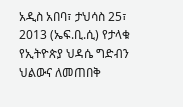አዲስ አበባ፣ ታህሳስ 25፣ 2013 (ኤፍ.ቢ.ሲ) የታላቁ የኢትዮጵያ ህዳሴ ግድብን ህልውና ለመጠበቅ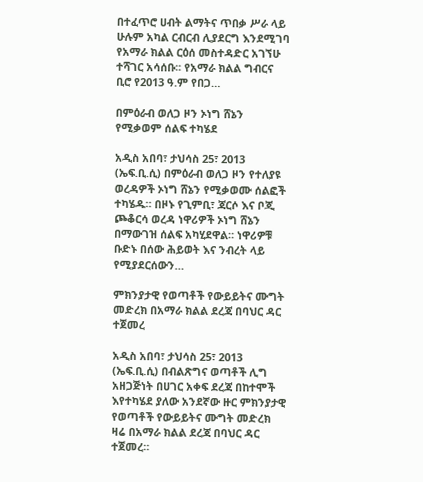በተፈጥሮ ሀብት ልማትና ጥበቃ ሥራ ላይ ሁሉም አካል ርብርብ ሊያደርግ እንደሚገባ የአማራ ክልል ርዕሰ መስተዳድር አገኘሁ ተሻገር አሳሰቡ፡፡ የአማራ ክልል ግብርና ቢሮ የ2013 ዓ.ም የበጋ…

በምዕራብ ወለጋ ዞን ኦነግ ሸኔን የሚቃወም ሰልፍ ተካሄደ

አዲስ አበባ፣ ታህሳስ 25፣ 2013 (ኤፍ.ቢ.ሲ) በምዕራብ ወለጋ ዞን የተለያዩ ወረዳዎች ኦነግ ሸኔን የሚቃወሙ ሰልፎች ተካሄዱ። በዞኑ የጊምቢ፣ ጃርሶ እና ቦጂ ጮቆርሳ ወረዳ ነዋሪዎች ኦነግ ሸኔን በማውገዝ ሰልፍ አካሂደዋል። ነዋሪዎቹ ቡድኑ በሰው ሕይወት እና ንብረት ላይ የሚያደርሰውን…

ምክንያታዊ የወጣቶች የውይይትና ሙግት መድረክ በአማራ ክልል ደረጃ በባህር ዳር ተጀመረ

አዲስ አበባ፣ ታህሳስ 25፣ 2013 (ኤፍ.ቢ.ሲ) በብልጽግና ወጣቶች ሊግ አዘጋጅነት በሀገር አቀፍ ደረጃ በከተሞች እየተካሄደ ያለው አንደኛው ዙር ምክንያታዊ የወጣቶች የውይይትና ሙግት መድረክ ዛሬ በአማራ ክልል ደረጃ በባህር ዳር ተጀመረ።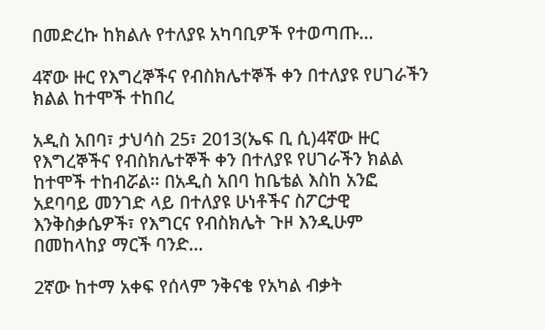በመድረኩ ከክልሉ የተለያዩ አካባቢዎች የተወጣጡ…

4ኛው ዙር የእግረኞችና የብስክሌተኞች ቀን በተለያዩ የሀገራችን ክልል ከተሞች ተከበረ

አዲስ አበባ፣ ታህሳስ 25፣ 2013(ኤፍ ቢ ሲ)4ኛው ዙር የእግረኞችና የብስክሌተኞች ቀን በተለያዩ የሀገራችን ክልል ከተሞች ተከብሯል። በአዲስ አበባ ከቤቴል እስከ አንፎ አደባባይ መንገድ ላይ በተለያዩ ሁነቶችና ስፖርታዊ እንቅስቃሴዎች፣ የእግርና የብስክሌት ጉዞ እንዲሁም በመከላከያ ማርች ባንድ…

2ኛው ከተማ አቀፍ የሰላም ንቅናቄ የአካል ብቃት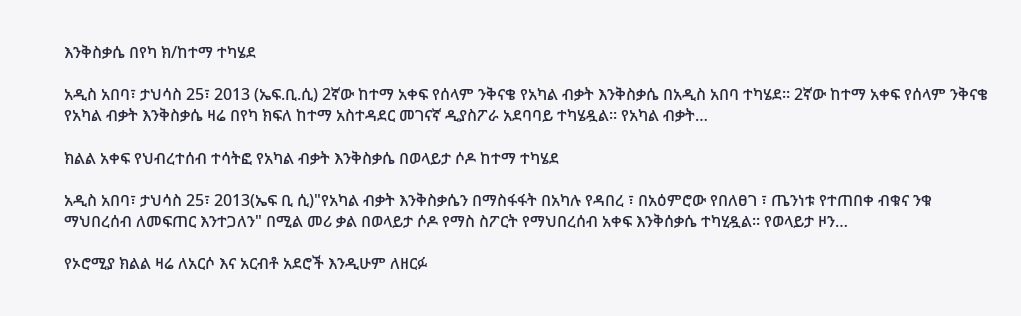እንቅስቃሴ በየካ ክ/ከተማ ተካሄደ

አዲስ አበባ፣ ታህሳስ 25፣ 2013 (ኤፍ.ቢ.ሲ) 2ኛው ከተማ አቀፍ የሰላም ንቅናቄ የአካል ብቃት እንቅስቃሴ በአዲስ አበባ ተካሄደ። 2ኛው ከተማ አቀፍ የሰላም ንቅናቄ የአካል ብቃት እንቅስቃሴ ዛሬ በየካ ክፍለ ከተማ አስተዳደር መገናኛ ዲያስፖራ አደባባይ ተካሄዷል። የአካል ብቃት…

ክልል አቀፍ የህብረተሰብ ተሳትፎ የአካል ብቃት እንቅስቃሴ በወላይታ ሶዶ ከተማ ተካሄደ

አዲስ አበባ፣ ታህሳስ 25፣ 2013(ኤፍ ቢ ሲ)"የአካል ብቃት እንቅስቃሴን በማስፋፋት በአካሉ የዳበረ ፣ በአዕምሮው የበለፀገ ፣ ጤንነቱ የተጠበቀ ብቁና ንቁ ማህበረሰብ ለመፍጠር እንተጋለን" በሚል መሪ ቃል በወላይታ ሶዶ የማስ ስፖርት የማህበረሰብ አቀፍ እንቅሰቃሴ ተካሂዷል። የወላይታ ዞን…

የኦሮሚያ ክልል ዛሬ ለአርሶ እና አርብቶ አደሮች እንዲሁም ለዘርፉ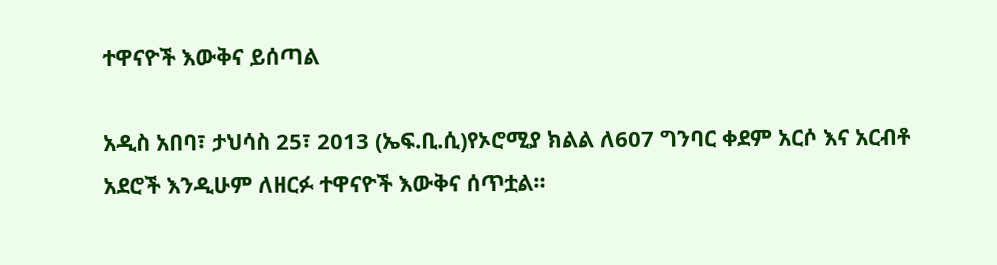ተዋናዮች እውቅና ይሰጣል

አዲስ አበባ፣ ታህሳስ 25፣ 2013 (ኤፍ.ቢ.ሲ)የኦሮሚያ ክልል ለ607 ግንባር ቀደም አርሶ እና አርብቶ አደሮች እንዲሁም ለዘርፉ ተዋናዮች እውቅና ሰጥቷል።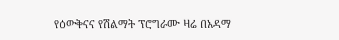የዕውቅናና የሽልማት ፕሮግራሙ ዛሬ በአዳማ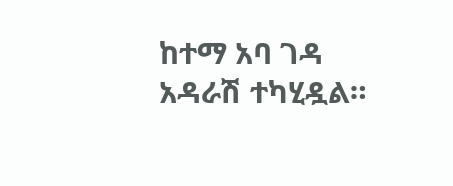ከተማ አባ ገዳ አዳራሽ ተካሂዷል።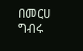በመርሀ ግብሩ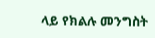ላይ የክልሉ መንግስት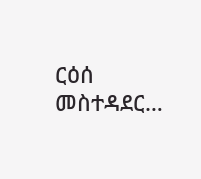ርዕሰ መስተዳደር…